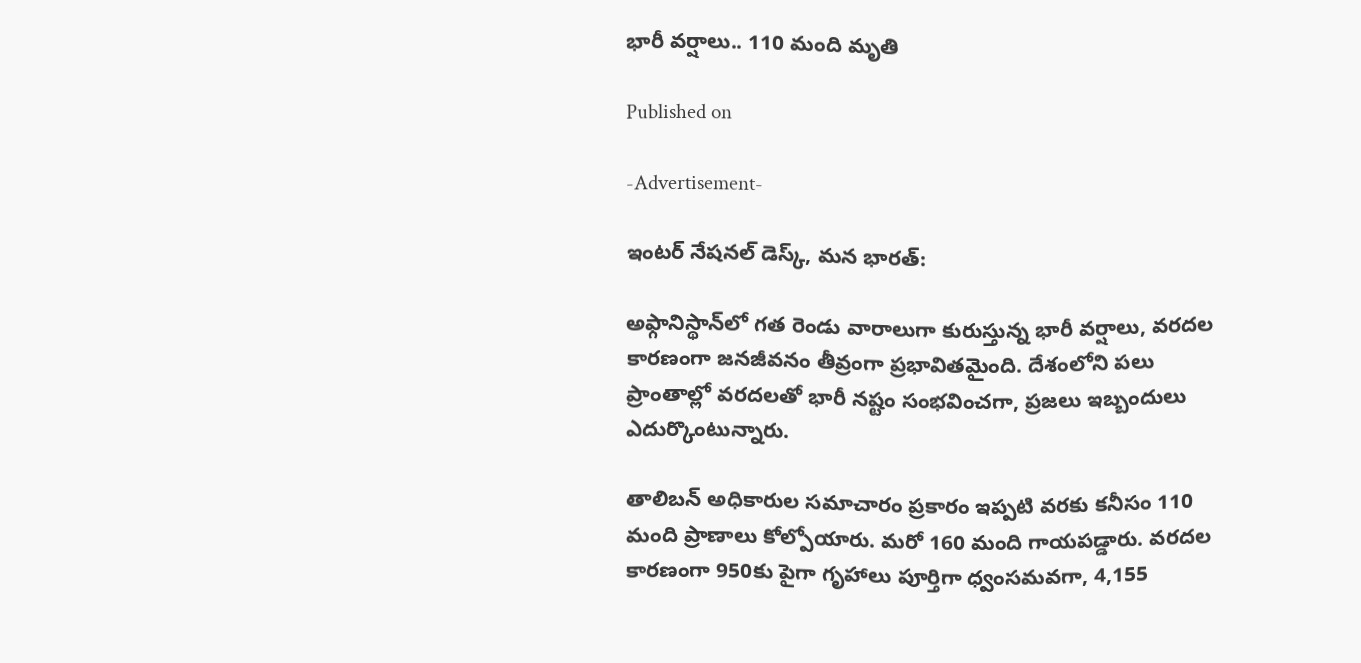భారీ వర్షాలు.. 110 మంది మృతి

Published on

-Advertisement-

ఇంటర్ నేషనల్ డెస్క్, మన భారత్:

అఫ్గానిస్థాన్‌లో గత రెండు వారాలుగా కురుస్తున్న భారీ వర్షాలు, వరదల కారణంగా జనజీవనం తీవ్రంగా ప్రభావితమైంది. దేశంలోని పలు ప్రాంతాల్లో వరదలతో భారీ నష్టం సంభవించగా, ప్రజలు ఇబ్బందులు ఎదుర్కొంటున్నారు.

తాలిబన్ అధికారుల సమాచారం ప్రకారం ఇప్పటి వరకు కనీసం 110 మంది ప్రాణాలు కోల్పోయారు. మరో 160 మంది గాయపడ్డారు. వరదల కారణంగా 950కు పైగా గృహాలు పూర్తిగా ధ్వంసమవగా, 4,155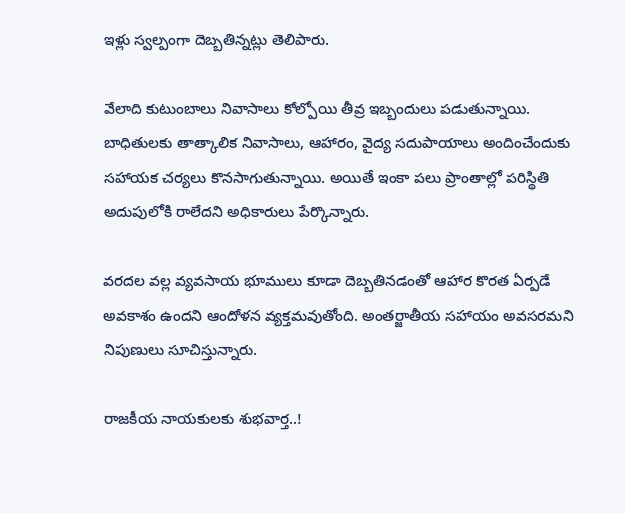ఇళ్లు స్వల్పంగా దెబ్బతిన్నట్లు తెలిపారు.

వేలాది కుటుంబాలు నివాసాలు కోల్పోయి తీవ్ర ఇబ్బందులు పడుతున్నాయి. బాధితులకు తాత్కాలిక నివాసాలు, ఆహారం, వైద్య సదుపాయాలు అందించేందుకు సహాయక చర్యలు కొనసాగుతున్నాయి. అయితే ఇంకా పలు ప్రాంతాల్లో పరిస్థితి అదుపులోకి రాలేదని అధికారులు పేర్కొన్నారు.

వరదల వల్ల వ్యవసాయ భూములు కూడా దెబ్బతినడంతో ఆహార కొరత ఏర్పడే అవకాశం ఉందని ఆందోళన వ్యక్తమవుతోంది. అంతర్జాతీయ సహాయం అవసరమని నిపుణులు సూచిస్తున్నారు.

రాజకీయ నాయకులకు శుభవార్త..!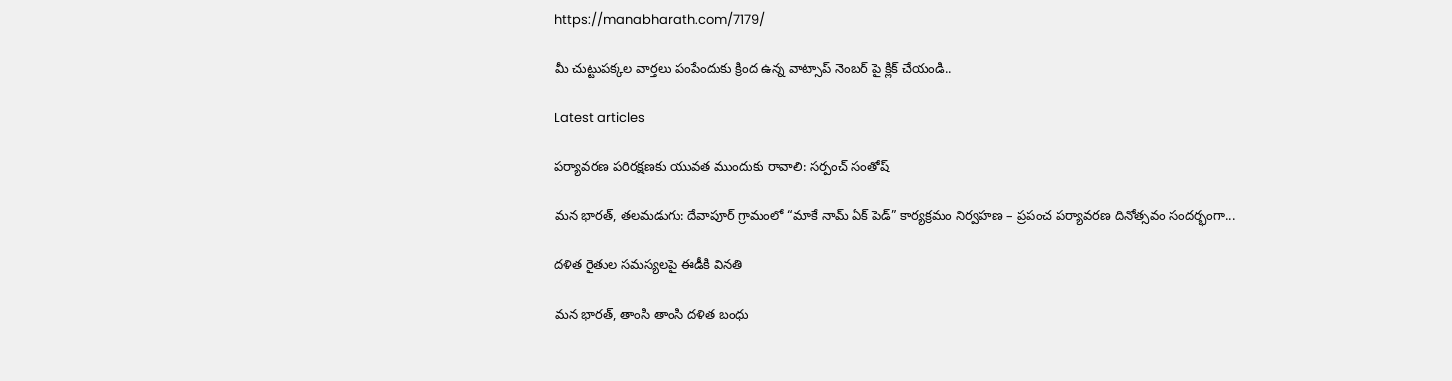https://manabharath.com/7179/

మీ చుట్టుపక్కల వార్తలు పంపేందుకు క్రింద ఉన్న వాట్సాప్ నెంబర్ పై క్లిక్ చేయండి..

Latest articles

పర్యావరణ పరిరక్షణకు యువత ముందుకు రావాలి: సర్పంచ్ సంతోష్

మన భారత్, తలమడుగు: దేవాపూర్ గ్రామంలో “మాకే నామ్ ఏక్ పెడ్” కార్యక్రమం నిర్వహణ – ప్రపంచ పర్యావరణ దినోత్సవం సందర్భంగా...

దళిత రైతుల సమస్యలపై ఈడీకి వినతి

మన భారత్, తాంసి తాంసి దళిత బంధు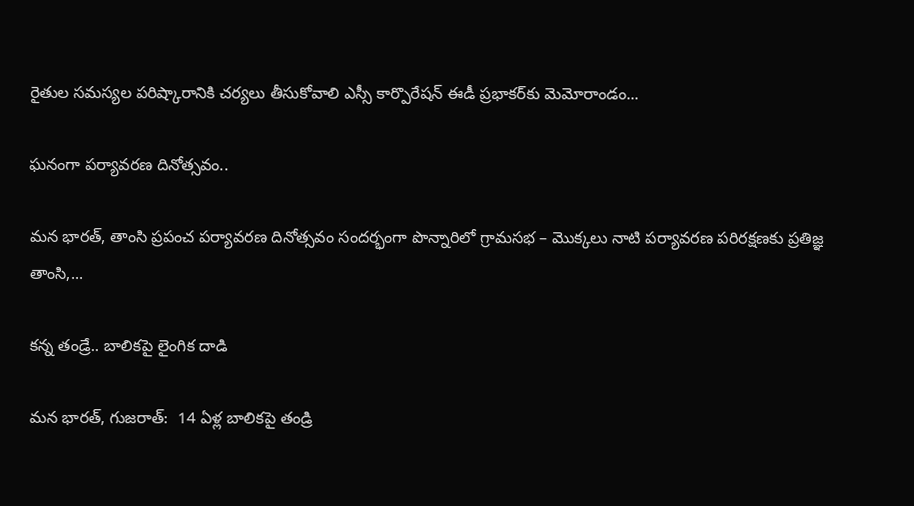రైతుల సమస్యల పరిష్కారానికి చర్యలు తీసుకోవాలి ఎస్సీ కార్పొరేషన్ ఈడీ ప్రభాకర్‌కు మెమోరాండం...

ఘనంగా పర్యావరణ దినోత్సవం..

మన భారత్, తాంసి ప్రపంచ పర్యావరణ దినోత్సవం సందర్భంగా పొన్నారిలో గ్రామసభ – మొక్కలు నాటి పర్యావరణ పరిరక్షణకు ప్రతిజ్ఞ తాంసి,...

కన్న తండ్రే.. బాలికపై లైంగిక దాడి

మన భారత్, గుజరాత్:  14 ఏళ్ల బాలికపై తండ్రి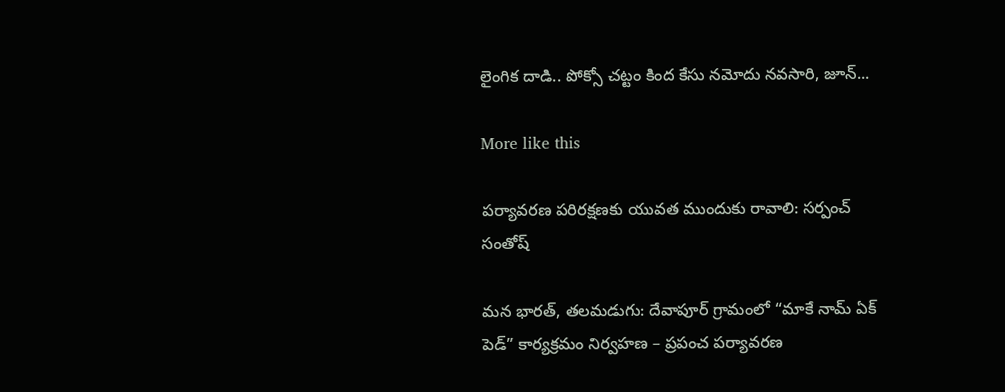లైంగిక దాడి.. పోక్సో చట్టం కింద కేసు నమోదు నవసారి, జూన్...

More like this

పర్యావరణ పరిరక్షణకు యువత ముందుకు రావాలి: సర్పంచ్ సంతోష్

మన భారత్, తలమడుగు: దేవాపూర్ గ్రామంలో “మాకే నామ్ ఏక్ పెడ్” కార్యక్రమం నిర్వహణ – ప్రపంచ పర్యావరణ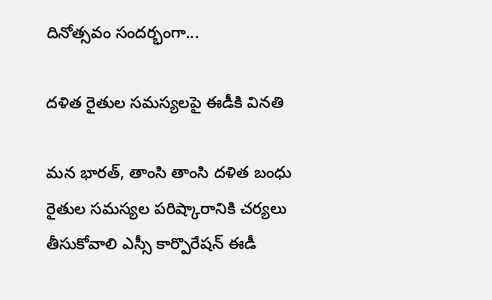దినోత్సవం సందర్భంగా...

దళిత రైతుల సమస్యలపై ఈడీకి వినతి

మన భారత్, తాంసి తాంసి దళిత బంధు రైతుల సమస్యల పరిష్కారానికి చర్యలు తీసుకోవాలి ఎస్సీ కార్పొరేషన్ ఈడీ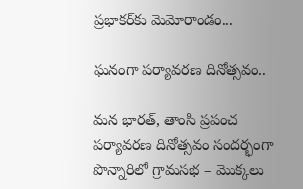ప్రభాకర్‌కు మెమోరాండం...

ఘనంగా పర్యావరణ దినోత్సవం..

మన భారత్, తాంసి ప్రపంచ పర్యావరణ దినోత్సవం సందర్భంగా పొన్నారిలో గ్రామసభ – మొక్కలు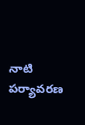నాటి పర్యావరణ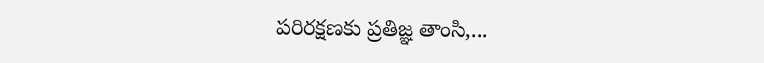పరిరక్షణకు ప్రతిజ్ఞ తాంసి,...